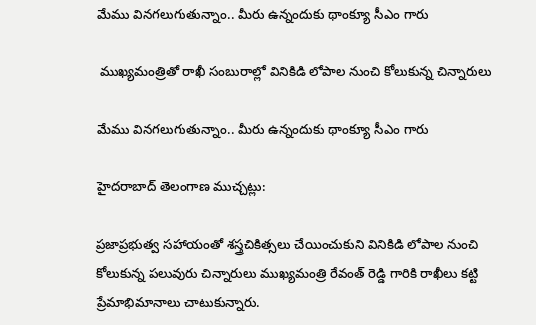మేము వినగలుగుతున్నాం.. మీరు ఉన్నందుకు థాంక్యూ సీఎం గారు

 ముఖ్యమంత్రితో రాఖీ సంబురాల్లో వినికిడి లోపాల నుంచి కోలుకున్న చిన్నారులు

మేము వినగలుగుతున్నాం.. మీరు ఉన్నందుకు థాంక్యూ సీఎం గారు

హైదరాబాద్ తెలంగాణ ముచ్చట్లు:

ప్రజాప్ర‌భుత్వ స‌హాయంతో శ‌స్త్రచికిత్సలు చేయించుకుని వినికిడి లోపాల నుంచి కోలుకున్న పలువురు చిన్నారులు ముఖ్య‌మంత్రి రేవంత్ రెడ్డి గారికి రాఖీలు క‌ట్టి ప్రేమాభిమానాలు చాటుకున్నారు.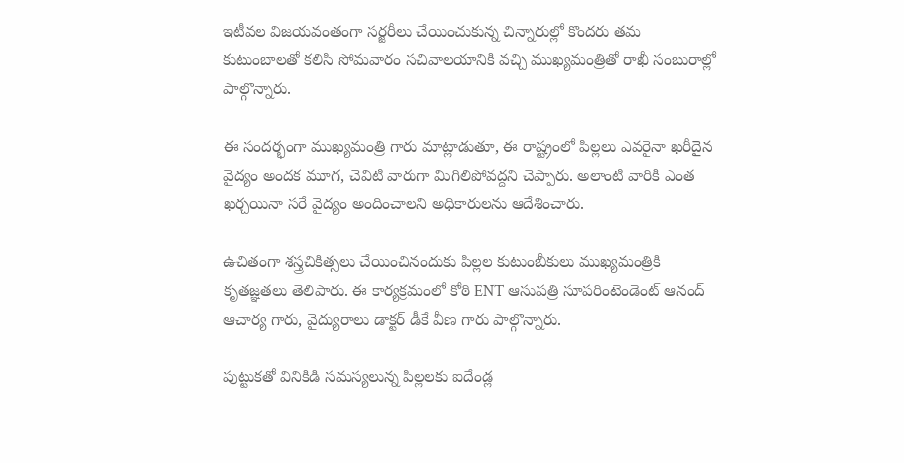ఇటీవల విజయవంతంగా స‌ర్జ‌రీలు చేయించుకున్న చిన్నారుల్లో కొందరు తమ కుటుంబాలతో కలిసి సోమ‌వారం స‌చివాల‌యానికి వ‌చ్చి ముఖ్య‌మంత్రితో రాఖీ సంబురాల్లో పాల్గొన్నారు.

ఈ సందర్భంగా ముఖ్యమంత్రి గారు మాట్లాడుతూ, ఈ రాష్ట్రంలో పిల్లలు ఎవరైనా ఖరీదైన వైద్యం అందక మూగ, చెవిటి వారుగా మిగిలిపోవద్దని చెప్పారు. అలాంటి వారికి ఎంత ఖర్చయినా సరే వైద్యం అందించాలని అధికారులను ఆదేశించారు.

ఉచితంగా శ‌స్త్రచికిత్స‌లు చేయించినందుకు పిల్లల కుటుంబీకులు ముఖ్య‌మంత్రికి కృత‌జ్ఞ‌తలు తెలిపారు. ఈ కార్యక్రమంలో కోఠి ENT ఆసుపత్రి సూపరింటెండెంట్ ఆనంద్ ఆచార్య గారు, వైద్యురాలు డాక్టర్ డీకే వీణ గారు పాల్గొన్నారు.

పుట్టుకతో వినికిడి సమస్యలున్న పిల్లలకు ఐదేండ్ల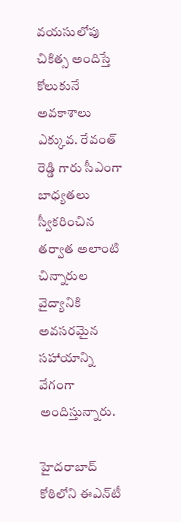వయసులోపు చికిత్స అందిస్తే కోలుకునే అవకాశాలు ఎక్కువ. రేవంత్ రెడ్డి గారు సీఎంగా బాధ్య‌త‌లు స్వీక‌రించిన త‌ర్వాత అలాంటి చిన్నారుల వైద్యానికి అవ‌స‌ర‌మైన స‌హాయాన్ని వేగంగా అందిస్తున్నారు.

హైద‌రాబాద్ కోఠిలోని ఈఎన్‌టీ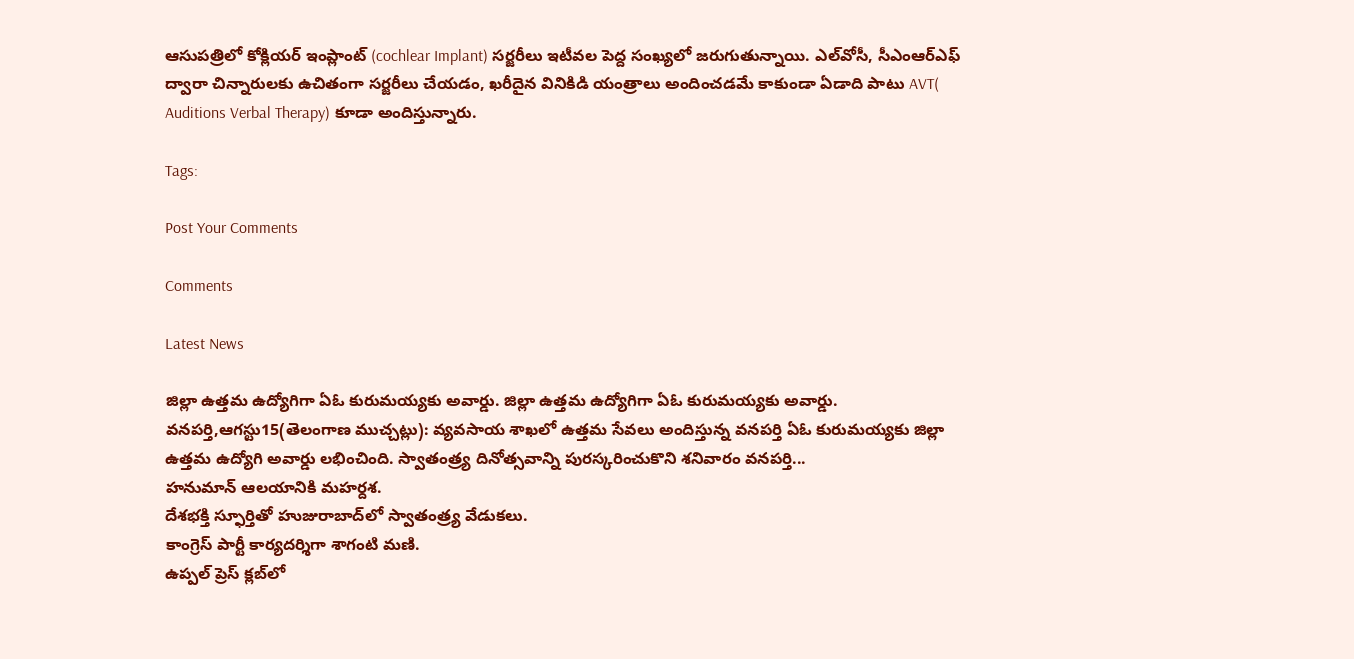ఆసుప‌త్రిలో కోక్లియర్ ఇంప్లాంట్ (cochlear Implant) స‌ర్జ‌రీలు ఇటీవ‌ల పెద్ద సంఖ్య‌లో జ‌రుగుతున్నాయి. ఎల్‌వోసీ, సీఎంఆర్ఎఫ్ ద్వారా చిన్నారులకు ఉచితంగా సర్జరీలు చేయడం, ఖ‌రీదైన వినికిడి యంత్రాలు అందించడమే కాకుండా ఏడాది పాటు AVT( Auditions Verbal Therapy) కూడా అందిస్తున్నారు.

Tags:

Post Your Comments

Comments

Latest News

జిల్లా ఉత్తమ ఉద్యోగిగా ఏఓ కురుమయ్యకు అవార్డు. జిల్లా ఉత్తమ ఉద్యోగిగా ఏఓ కురుమయ్యకు అవార్డు.
వనపర్తి,ఆగస్టు15(తెలంగాణ ముచ్చట్లు): వ్యవసాయ శాఖలో ఉత్తమ సేవలు అందిస్తున్న వనపర్తి ఏఓ కురుమయ్యకు జిల్లా ఉత్తమ ఉద్యోగి అవార్డు లభించింది. స్వాతంత్ర్య దినోత్సవాన్ని పురస్కరించుకొని శనివారం వనపర్తి...
హనుమాన్ ఆలయానికి మహర్దశ.
దేశభక్తి స్ఫూర్తితో హుజురాబాద్‌లో స్వాతంత్ర్య వేడుకలు.
కాంగ్రెస్ పార్టీ కార్యదర్శిగా శాగంటి మణి.
ఉప్పల్ ప్రెస్ క్లబ్‌లో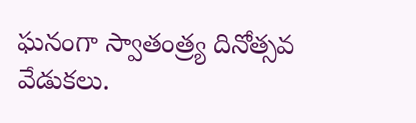ఘనంగా స్వాతంత్ర్య దినోత్సవ వేడుకలు.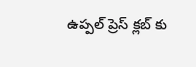ఉప్పల్ ప్రెస్ క్లబ్‌ కు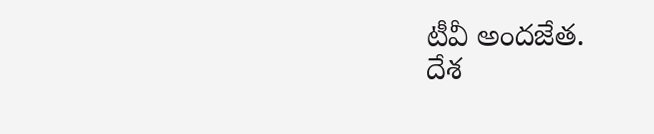టీవీ అందజేత.
దేశ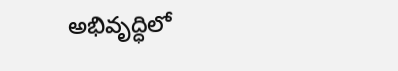అభివృద్ధిలో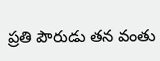ప్రతి పౌరుడు తన వంతు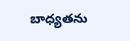బాధ్యతను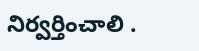నిర్వర్తించాలి .